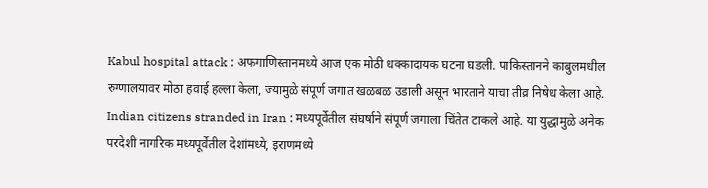Kabul hospital attack : अफगाणिस्तानमध्ये आज एक मोठी धक्कादायक घटना घडली. पाकिस्तानने काबुलमधील रुग्णालयावर मोठा हवाई हल्ला केला, ज्यामुळे संपूर्ण जगात खळबळ उडाली असून भारताने याचा तीव्र निषेध केला आहे.
Indian citizens stranded in Iran : मध्यपूर्वेतील संघर्षाने संपूर्ण जगाला चिंतेत टाकले आहे. या युद्धामुळे अनेक परदेशी नागरिक मध्यपूर्वेतील देशांमध्ये, इराणमध्ये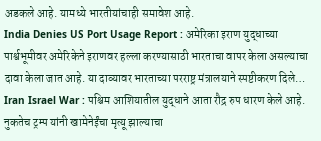अडकले आहे. यामध्ये भारतीयांचाही समावेश आहे.
India Denies US Port Usage Report : अमेरिका इराण युद्धाच्या पार्श्वभूमीवर अमेरिकेने इराणवर हल्ला करण्यासाठी भारताचा वापर केला असल्याचा दावा केला जात आहे. या दाव्यावर भारताच्या परराष्ट्र मंत्रालयाने स्पष्टीकरण दिले…
Iran Israel War : पश्चिम आशियातील युद्धाने आता रौद्र रुप धारण केले आहे. नुकतेच ट्रम्प यांनी खामेनेईंचा मृत्यू झाल्याचा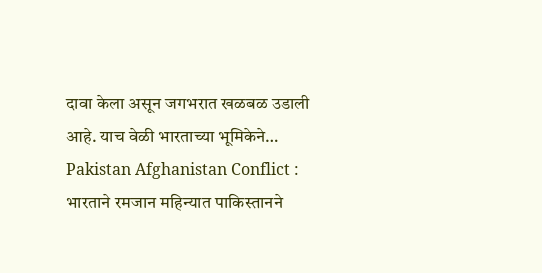दावा केला असून जगभरात खळबळ उडाली आहे. याच वेळी भारताच्या भूमिकेने…
Pakistan Afghanistan Conflict : भारताने रमजान महिन्यात पाकिस्तानने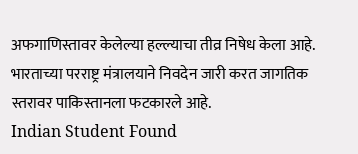अफगाणिस्तावर केलेल्या हल्ल्याचा तीव्र निषेध केला आहे. भारताच्या परराष्ट्र मंत्रालयाने निवदेन जारी करत जागतिक स्तरावर पाकिस्तानला फटकारले आहे.
Indian Student Found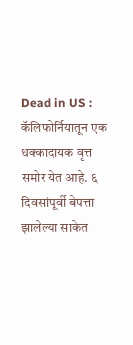Dead in US : कॅलिफोर्नियातून एक धक्कादायक वृत्त समोर येत आहे. ६ दिवसांपूर्वी बेपत्ता झालेल्या साकेत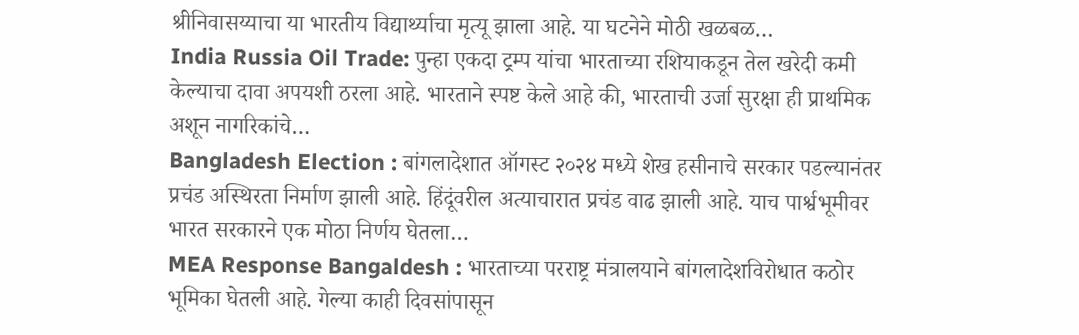श्रीनिवासय्याचा या भारतीय विद्यार्थ्याचा मृत्यू झाला आहे. या घटनेने मोठी खळबळ…
India Russia Oil Trade: पुन्हा एकदा ट्रम्प यांचा भारताच्या रशियाकडून तेल खरेदी कमी केल्याचा दावा अपयशी ठरला आहे. भारताने स्पष्ट केले आहे की, भारताची उर्जा सुरक्षा ही प्राथमिक अशून नागरिकांचे…
Bangladesh Election : बांगलादेशात ऑगस्ट २०२४ मध्ये शेख हसीनाचे सरकार पडल्यानंतर प्रचंड अस्थिरता निर्माण झाली आहे. हिंदूंवरील अत्याचारात प्रचंड वाढ झाली आहे. याच पार्श्वभूमीवर भारत सरकारने एक मोठा निर्णय घेतला…
MEA Response Bangaldesh : भारताच्या परराष्ट्र मंत्रालयाने बांगलादेशविरोधात कठोर भूमिका घेतली आहे. गेल्या काही दिवसांपासून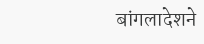बांगलादेशने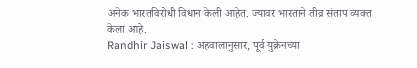अनेक भारतविरोधी विधान केली आहेत. ज्यावर भारताने तीव्र संताप व्यक्त केला आहे.
Randhir Jaiswal : अहवालानुसार, पूर्व युक्रेनच्या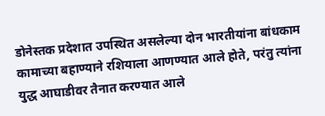डोनेस्तक प्रदेशात उपस्थित असलेल्या दोन भारतीयांना बांधकाम कामाच्या बहाण्याने रशियाला आणण्यात आले होते, परंतु त्यांना युद्ध आघाडीवर तैनात करण्यात आले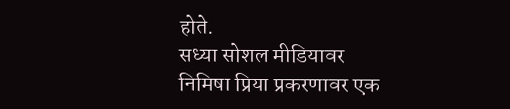होते.
सध्या सोशल मीडियावर निमिषा प्रिया प्रकरणावर एक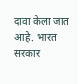दावा केला जात आहे. भारत सरकार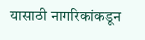यासाठी नागरिकांकडून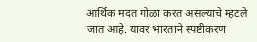आर्थिक मदत गोळा करत असल्याचे म्हटले जात आहे. यावर भारताने स्पष्टीकरण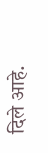दिले आहे.